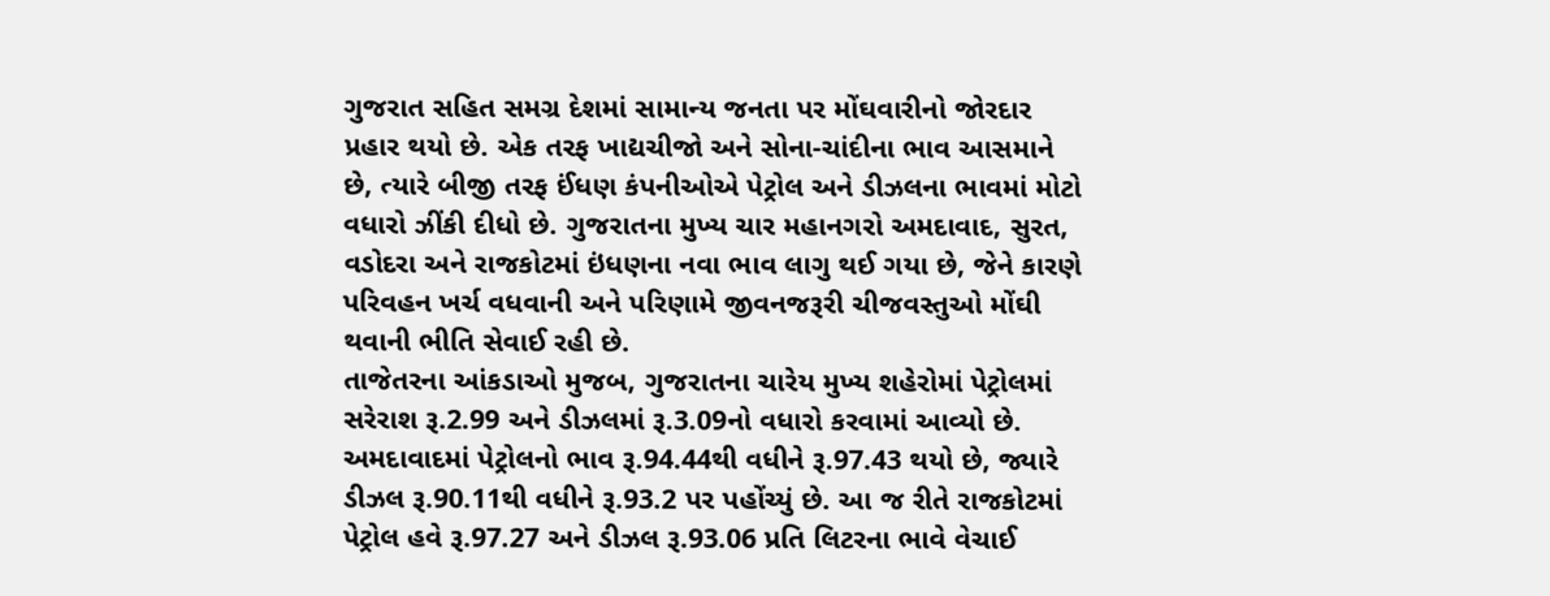ગુજરાત સહિત સમગ્ર દેશમાં સામાન્ય જનતા પર મોંઘવારીનો જોરદાર પ્રહાર થયો છે. એક તરફ ખાદ્યચીજો અને સોના-ચાંદીના ભાવ આસમાને છે, ત્યારે બીજી તરફ ઈંધણ કંપનીઓએ પેટ્રોલ અને ડીઝલના ભાવમાં મોટો વધારો ઝીંકી દીધો છે. ગુજરાતના મુખ્ય ચાર મહાનગરો અમદાવાદ, સુરત, વડોદરા અને રાજકોટમાં ઇંધણના નવા ભાવ લાગુ થઈ ગયા છે, જેને કારણે પરિવહન ખર્ચ વધવાની અને પરિણામે જીવનજરૂરી ચીજવસ્તુઓ મોંઘી થવાની ભીતિ સેવાઈ રહી છે.
તાજેતરના આંકડાઓ મુજબ, ગુજરાતના ચારેય મુખ્ય શહેરોમાં પેટ્રોલમાં સરેરાશ રૂ.2.99 અને ડીઝલમાં રૂ.3.09નો વધારો કરવામાં આવ્યો છે. અમદાવાદમાં પેટ્રોલનો ભાવ રૂ.94.44થી વધીને રૂ.97.43 થયો છે, જ્યારે ડીઝલ રૂ.90.11થી વધીને રૂ.93.2 પર પહોંચ્યું છે. આ જ રીતે રાજકોટમાં પેટ્રોલ હવે રૂ.97.27 અને ડીઝલ રૂ.93.06 પ્રતિ લિટરના ભાવે વેચાઈ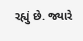રહ્યું છે. જ્યારે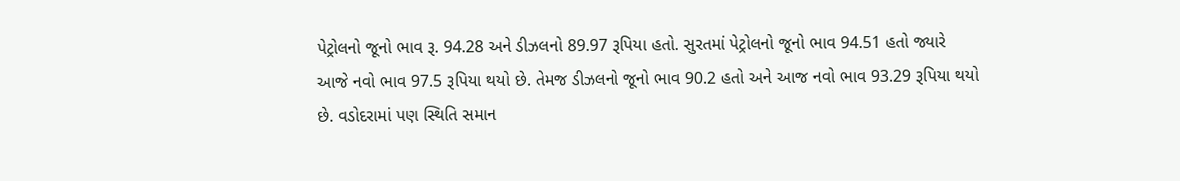પેટ્રોલનો જૂનો ભાવ રૂ. 94.28 અને ડીઝલનો 89.97 રૂપિયા હતો. સુરતમાં પેટ્રોલનો જૂનો ભાવ 94.51 હતો જ્યારે આજે નવો ભાવ 97.5 રૂપિયા થયો છે. તેમજ ડીઝલનો જૂનો ભાવ 90.2 હતો અને આજ નવો ભાવ 93.29 રૂપિયા થયો છે. વડોદરામાં પણ સ્થિતિ સમાન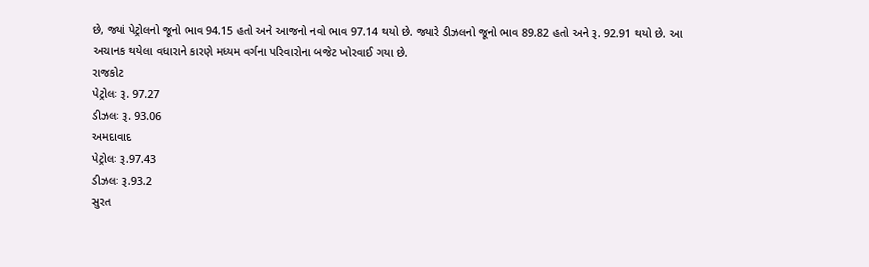છે, જ્યાં પેટ્રોલનો જૂનો ભાવ 94.15 હતો અને આજનો નવો ભાવ 97.14 થયો છે. જ્યારે ડીઝલનો જૂનો ભાવ 89.82 હતો અને રૂ. 92.91 થયો છે. આ અચાનક થયેલા વધારાને કારણે મધ્યમ વર્ગના પરિવારોના બજેટ ખોરવાઈ ગયા છે.
રાજકોટ
પેટ્રોલઃ રૂ. 97.27
ડીઝલઃ રૂ. 93.06
અમદાવાદ
પેટ્રોલઃ રૂ.97.43
ડીઝલઃ રૂ.93.2
સુરત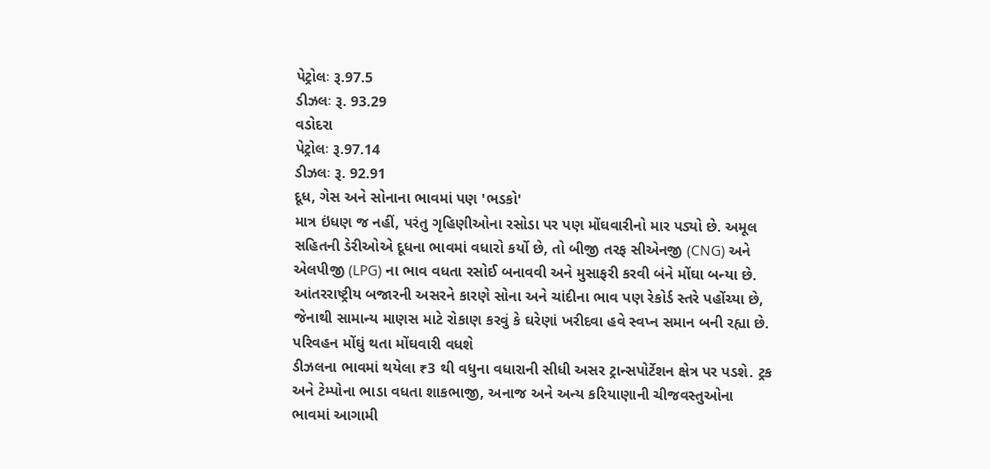પેટ્રોલઃ રૂ.97.5
ડીઝલઃ રૂ. 93.29
વડોદરા
પેટ્રોલઃ રૂ.97.14
ડીઝલઃ રૂ. 92.91
દૂધ, ગેસ અને સોનાના ભાવમાં પણ 'ભડકો'
માત્ર ઇંધણ જ નહીં, પરંતુ ગૃહિણીઓના રસોડા પર પણ મોંઘવારીનો માર પડ્યો છે. અમૂલ સહિતની ડેરીઓએ દૂધના ભાવમાં વધારો કર્યો છે, તો બીજી તરફ સીએનજી (CNG) અને એલપીજી (LPG) ના ભાવ વધતા રસોઈ બનાવવી અને મુસાફરી કરવી બંને મોંઘા બન્યા છે. આંતરરાષ્ટ્રીય બજારની અસરને કારણે સોના અને ચાંદીના ભાવ પણ રેકોર્ડ સ્તરે પહોંચ્યા છે, જેનાથી સામાન્ય માણસ માટે રોકાણ કરવું કે ઘરેણાં ખરીદવા હવે સ્વપ્ન સમાન બની રહ્યા છે.
પરિવહન મોંઘું થતા મોંઘવારી વધશે
ડીઝલના ભાવમાં થયેલા ₹3 થી વધુના વધારાની સીધી અસર ટ્રાન્સપોર્ટેશન ક્ષેત્ર પર પડશે. ટ્રક અને ટેમ્પોના ભાડા વધતા શાકભાજી, અનાજ અને અન્ય કરિયાણાની ચીજવસ્તુઓના ભાવમાં આગામી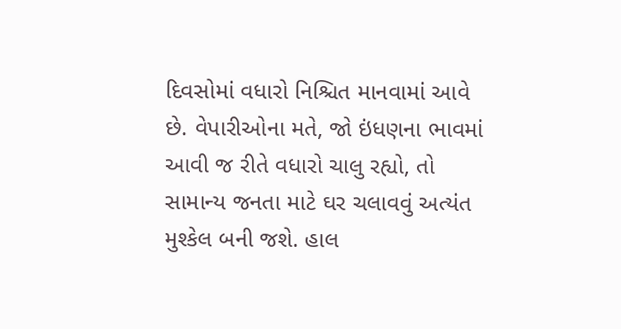દિવસોમાં વધારો નિશ્ચિત માનવામાં આવે છે. વેપારીઓના મતે, જો ઇંધણના ભાવમાં આવી જ રીતે વધારો ચાલુ રહ્યો, તો સામાન્ય જનતા માટે ઘર ચલાવવું અત્યંત મુશ્કેલ બની જશે. હાલ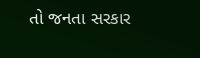તો જનતા સરકાર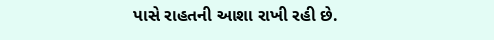પાસે રાહતની આશા રાખી રહી છે.